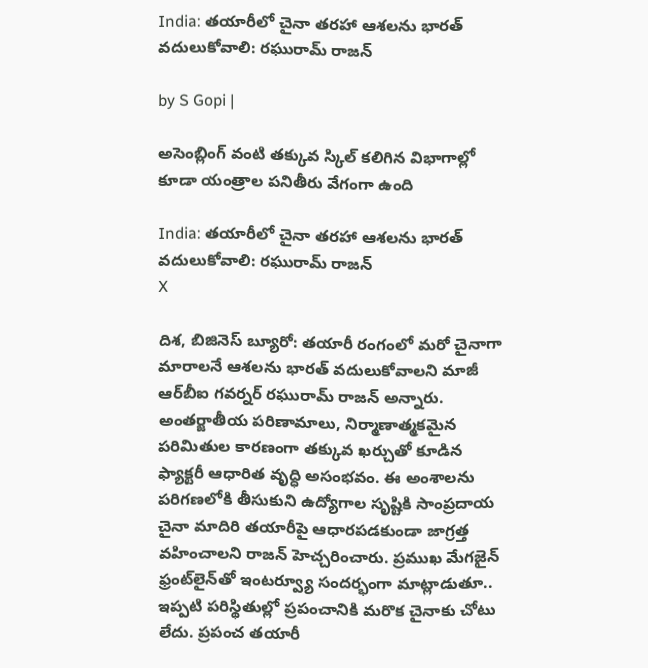India: తయారీలో చైనా తరహా ఆశలను భారత్ వదులుకోవాలి: రఘురామ్ రాజన్

by S Gopi |

అసెంబ్లింగ్ వంటి తక్కువ స్కిల్ కలిగిన విభాగాల్లో కూడా యంత్రాల పనితీరు వేగంగా ఉంది

India: తయారీలో చైనా తరహా ఆశలను భారత్ వదులుకోవాలి: రఘురామ్ రాజన్
X

దిశ, బిజినెస్ బ్యూరో: తయారీ రంగంలో మరో చైనాగా మారాలనే ఆశలను భారత్ వదులుకోవాలని మాజీ ఆర్‌బీఐ గవర్నర్ రఘురామ్ రాజన్ అన్నారు. అంతర్జాతీయ పరిణామాలు, నిర్మాణాత్మకమైన పరిమితుల కారణంగా తక్కువ ఖర్చుతో కూడిన ఫ్యాక్టరీ ఆధారిత వృద్ధి అసంభవం. ఈ అంశాలను పరిగణలోకి తీసుకుని ఉద్యోగాల సృష్టికి సాంప్రదాయ చైనా మాదిరి తయారీపై ఆధారపడకుండా జాగ్రత్త వహించాలని రాజన్ హెచ్చరించారు. ప్రముఖ మేగజైన్ ఫ్రంట్‌లైన్‌తో ఇంటర్వ్యూ సందర్భంగా మాట్లాడుతూ.. ఇప్పటి పరిస్థితుల్లో ప్రపంచానికి మరొక చైనాకు చోటు లేదు. ప్రపంచ తయారీ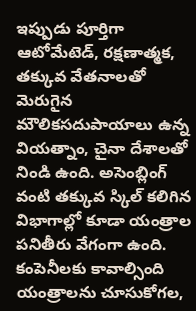ఇప్పుడు పూర్తిగా ఆటోమేటెడ్, రక్షణాత్మక, తక్కువ వేతనాలతో మెరుగైన మౌలికసదుపాయాలు ఉన్న వియత్నాం, చైనా దేశాలతో నిండి ఉంది. అసెంబ్లింగ్ వంటి తక్కువ స్కిల్ కలిగిన విభాగాల్లో కూడా యంత్రాల పనితీరు వేగంగా ఉంది. కంపెనీలకు కావాల్సింది యంత్రాలను చూసుకోగల,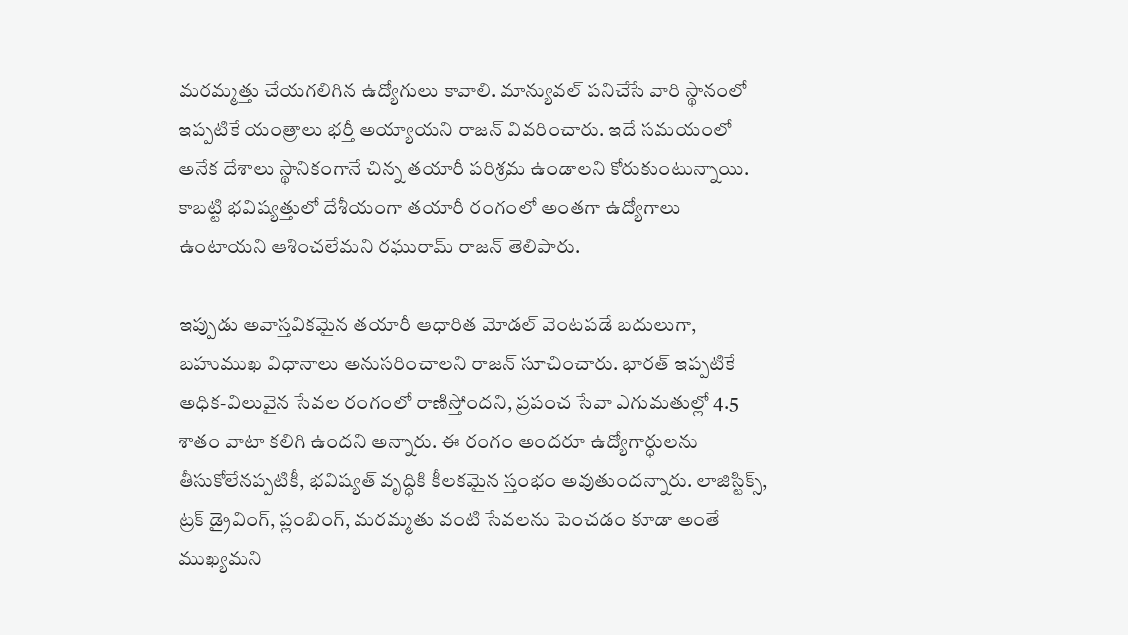మరమ్మత్తు చేయగలిగిన ఉద్యోగులు కావాలి. మాన్యువల్ పనిచేసే వారి స్థానంలో ఇప్పటికే యంత్రాలు భర్తీ అయ్యాయని రాజన్ వివరించారు. ఇదే సమయంలో అనేక దేశాలు స్థానికంగానే చిన్న తయారీ పరిశ్రమ ఉండాలని కోరుకుంటున్నాయి. కాబట్టి భవిష్యత్తులో దేశీయంగా తయారీ రంగంలో అంతగా ఉద్యోగాలు ఉంటాయని ఆశించలేమని రఘురామ్ రాజన్ తెలిపారు.

ఇప్పుడు అవాస్తవికమైన తయారీ ఆధారిత మోడల్ వెంటపడే బదులుగా, బహుముఖ విధానాలు అనుసరించాలని రాజన్ సూచించారు. భారత్ ఇప్పటికే అధిక-విలువైన సేవల రంగంలో రాణిస్తోందని, ప్రపంచ సేవా ఎగుమతుల్లో 4.5 శాతం వాటా కలిగి ఉందని అన్నారు. ఈ రంగం అందరూ ఉద్యోగార్ధులను తీసుకోలేనప్పటికీ, భవిష్యత్ వృద్ధికి కీలకమైన స్తంభం అవుతుందన్నారు. లాజిస్టిక్స్, ట్రక్ డ్రైవింగ్, ప్లంబింగ్, మరమ్మతు వంటి సేవలను పెంచడం కూడా అంతే ముఖ్యమని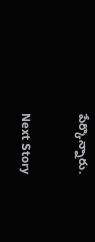పేర్కొన్నారు.

Next Story